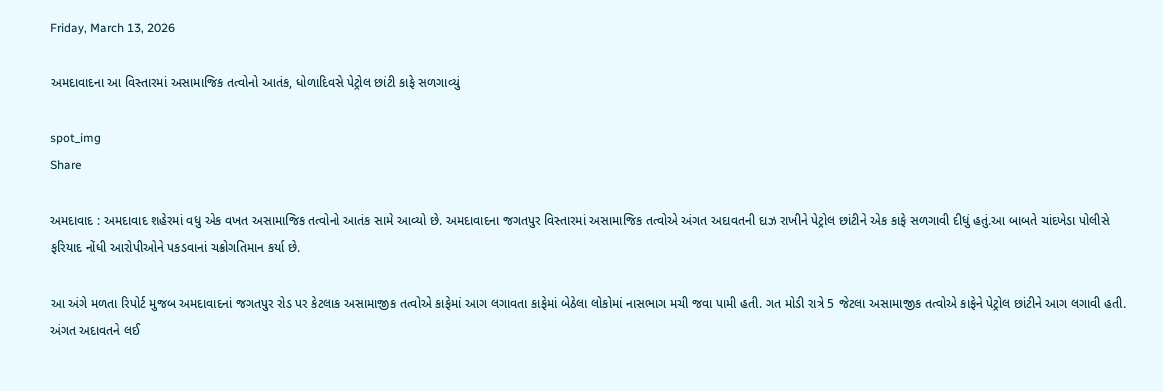Friday, March 13, 2026

અમદાવાદના આ વિસ્તારમાં અસામાજિક તત્વોનો આતંક, ધોળાદિવસે પેટ્રોલ છાંટી કાફે સળગાવ્યું

spot_img
Share

અમદાવાદ : અમદાવાદ શહેરમાં વધુ એક વખત અસામાજિક તત્વોનો આતંક સામે આવ્યો છે. અમદાવાદના જગતપુર વિસ્તારમાં અસામાજિક તત્વોએ અંગત અદાવતની દાઝ રાખીને પેટ્રોલ છાંટીને એક કાફે સળગાવી દીધું હતું.આ બાબતે ચાંદખેડા પોલીસે ફરિયાદ નોંધી આરોપીઓને પકડવાનાં ચક્રોગતિમાન કર્યા છે.

આ અંગે મળતા રિપોર્ટ મુજબ અમદાવાદનાં જગતપુર રોડ પર કેટલાક અસામાજીક તત્વોએ કાફેમાં આગ લગાવતા કાફેમાં બેઠેલા લોકોમાં નાસભાગ મચી જવા પામી હતી. ગત મોડી રાત્રે 5 જેટલા અસામાજીક તત્વોએ કાફેને પેટ્રોલ છાંટીને આગ લગાવી હતી. અંગત અદાવતને લઈ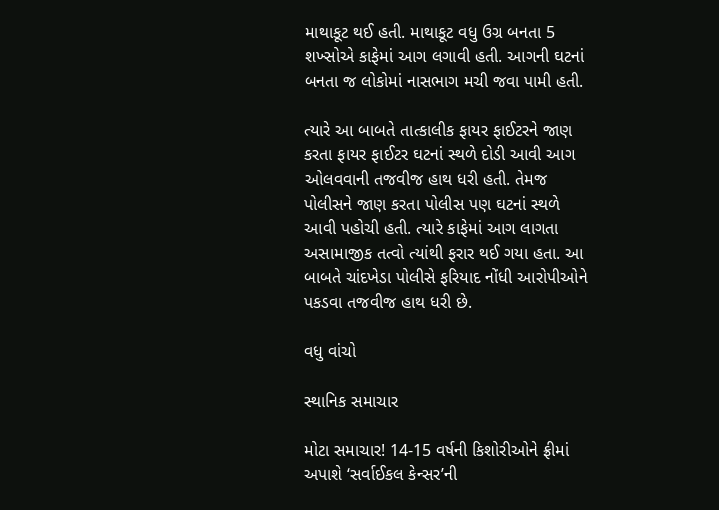માથાકૂટ થઈ હતી. માથાકૂટ વધુ ઉગ્ર બનતા 5 શખ્સોએ કાફેમાં આગ લગાવી હતી. આગની ઘટનાં બનતા જ લોકોમાં નાસભાગ મચી જવા પામી હતી.

ત્યારે આ બાબતે તાત્કાલીક ફાયર ફાઈટરને જાણ કરતા ફાયર ફાઈટર ઘટનાં સ્થળે દોડી આવી આગ ઓલવવાની તજવીજ હાથ ધરી હતી. તેમજ પોલીસને જાણ કરતા પોલીસ પણ ઘટનાં સ્થળે આવી પહોચી હતી. ત્યારે કાફેમાં આગ લાગતા અસામાજીક તત્વો ત્યાંથી ફરાર થઈ ગયા હતા. આ બાબતે ચાંદખેડા પોલીસે ફરિયાદ નોંધી આરોપીઓને પકડવા તજવીજ હાથ ધરી છે.

વધુ વાંચો

સ્થાનિક સમાચાર

મોટા સમાચાર! 14-15 વર્ષની કિશોરીઓને ફ્રીમાં અપાશે ‘સર્વાઈકલ કેન્સર’ની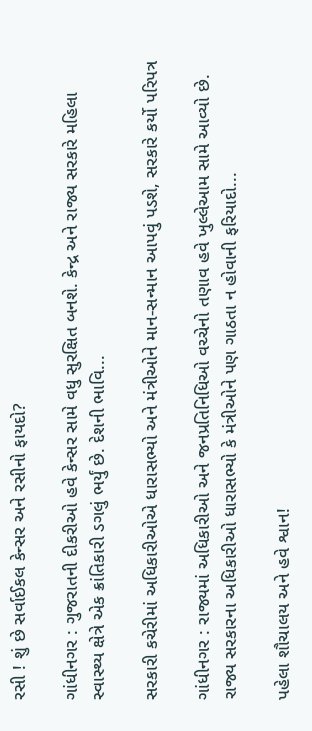રસી ! શું છે સર્વાઈકલ કેન્સર અને રસીનો ફાયદો?

ગાંધીનગર : ગુજરાતની દીકરીઓ હવે કેન્સર સામે વધુ સુરક્ષિત બનશે. કેન્દ્ર અને રાજ્ય સરકારે મહિલા સ્વાસ્થ્ય ક્ષેત્રે એક ક્રાંતિકારી ડગલું ભર્યું છે. દેશની ભાવિ...

સરકારી કચેરીમાં અધિકારીઓએ ધારાસભ્યો અને મંત્રીઓને માન-સન્માન આપવું પડશે, સરકારે કર્યો પરિપત્ર

ગાંધીનગર : રાજ્યમાં અધિકારીઓ અને જનપ્રતિનિધિઓ વચ્ચેનો તણાવ હવે ખુલ્લેઆમ સામે આવ્યો છે. રાજ્ય સરકારના અધિકારીઓ ધારાસભ્યો કે મંત્રીઓને પણ ગાઠતા ન હોવાની ફરિયાદો...

પહેલા શૌચાલય અને હવે શ્વાન!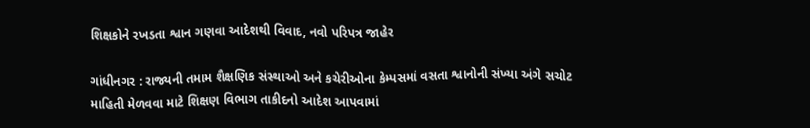શિક્ષકોને રખડતા શ્વાન ગણવા આદેશથી વિવાદ, નવો પરિપત્ર જાહેર

ગાંધીનગર : રાજ્યની તમામ શૈક્ષણિક સંસ્થાઓ અને કચેરીઓના કેમ્પસમાં વસતા શ્વાનોની સંખ્યા અંગે સચોટ માહિતી મેળવવા માટે શિક્ષણ વિભાગ તાકીદનો આદેશ આપવામાં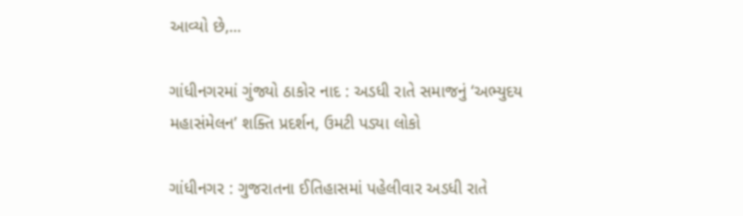આવ્યો છે,...

ગાંધીનગરમાં ગુંજ્યો ઠાકોર નાદ : અડધી રાતે સમાજનું ‘અભ્યુદય મહાસંમેલન’ શક્તિ પ્રદર્શન, ઉમટી પડ્યા લોકો

ગાંધીનગર : ગુજરાતના ઈતિહાસમાં પહેલીવાર અડધી રાતે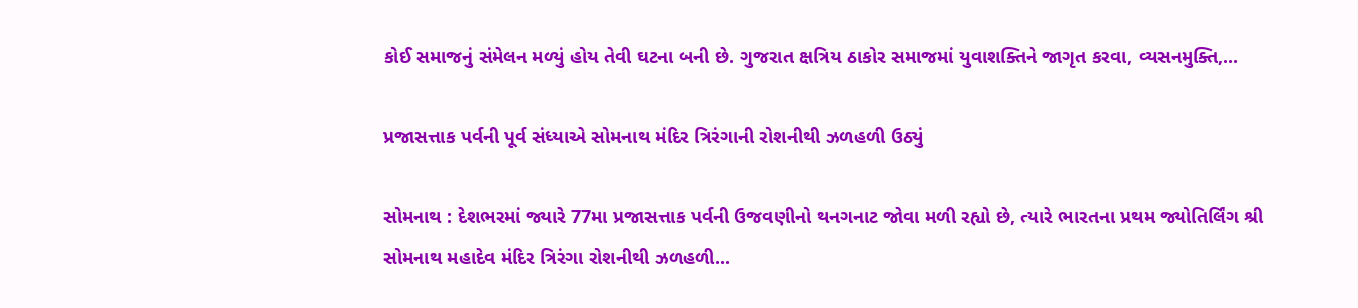કોઈ સમાજનું સંમેલન મળ્યું હોય તેવી ઘટના બની છે. ગુજરાત ક્ષત્રિય ઠાકોર સમાજમાં યુવાશક્તિને જાગૃત કરવા, વ્યસનમુક્તિ,...

પ્રજાસત્તાક પર્વની પૂર્વ સંધ્યાએ સોમનાથ મંદિર ત્રિરંગાની રોશનીથી ઝળહળી ઉઠ્યું

સોમનાથ : દેશભરમાં જ્યારે 77મા પ્રજાસત્તાક પર્વની ઉજવણીનો થનગનાટ જોવા મળી રહ્યો છે, ત્યારે ભારતના પ્રથમ જ્યોતિર્લિંગ શ્રી સોમનાથ મહાદેવ મંદિર ત્રિરંગા રોશનીથી ઝળહળી...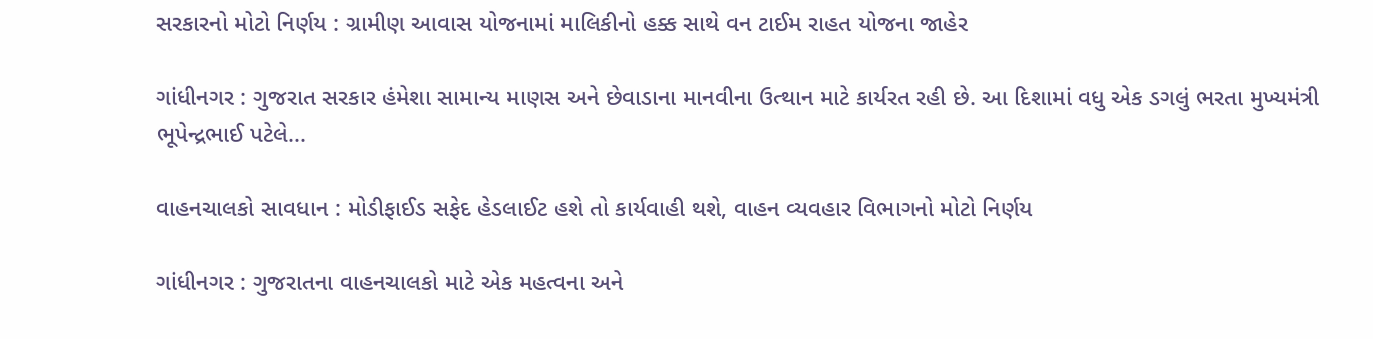સરકારનો મોટો નિર્ણય : ગ્રામીણ આવાસ યોજનામાં માલિકીનો હક્ક સાથે વન ટાઈમ રાહત યોજના જાહેર

ગાંધીનગર : ગુજરાત સરકાર હંમેશા સામાન્ય માણસ અને છેવાડાના માનવીના ઉત્થાન માટે કાર્યરત રહી છે. આ દિશામાં વધુ એક ડગલું ભરતા મુખ્યમંત્રી ભૂપેન્દ્રભાઈ પટેલે...

વાહનચાલકો સાવધાન : મોડીફાઈડ સફેદ હેડલાઈટ હશે તો કાર્યવાહી થશે, વાહન વ્યવહાર વિભાગનો મોટો નિર્ણય

ગાંધીનગર : ગુજરાતના વાહનચાલકો માટે એક મહત્વના અને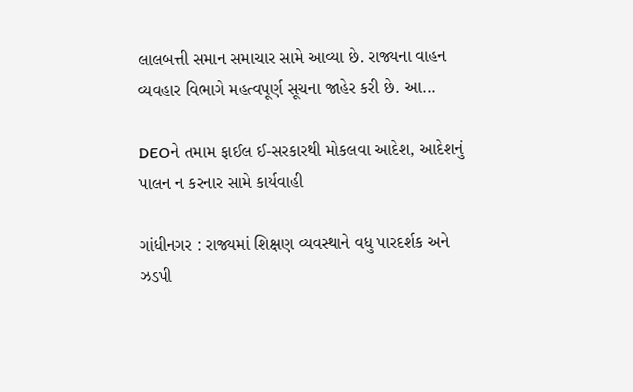લાલબત્તી સમાન સમાચાર સામે આવ્યા છે. રાજ્યના વાહન વ્યવહાર વિભાગે મહત્વપૂર્ણ સૂચના જાહેર કરી છે. આ...

DEOને તમામ ફાઈલ ઈ-સરકારથી મોકલવા આદેશ, આદેશનું પાલન ન કરનાર સામે કાર્યવાહી

ગાંધીનગર : રાજ્યમાં શિક્ષણ વ્યવસ્થાને વધુ પારદર્શક અને ઝડપી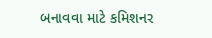બનાવવા માટે કમિશનર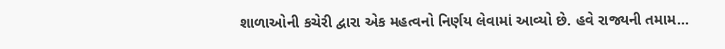શાળાઓની કચેરી દ્વારા એક મહત્વનો નિર્ણય લેવામાં આવ્યો છે. હવે રાજ્યની તમામ...